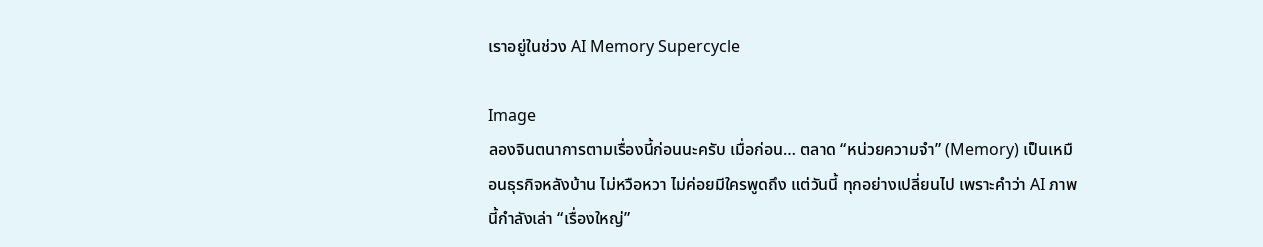เราอยู่ในช่วง AI Memory Supercycle

Image
ลองจินตนาการตามเรื่องนี้ก่อนนะครับ เมื่อก่อน… ตลาด “หน่วยความจำ” (Memory) เป็นเหมือนธุรกิจหลังบ้าน ไม่หวือหวา ไม่ค่อยมีใครพูดถึง แต่วันนี้ ทุกอย่างเปลี่ยนไป เพราะคำว่า AI ภาพนี้กำลังเล่า “เรื่องใหญ่”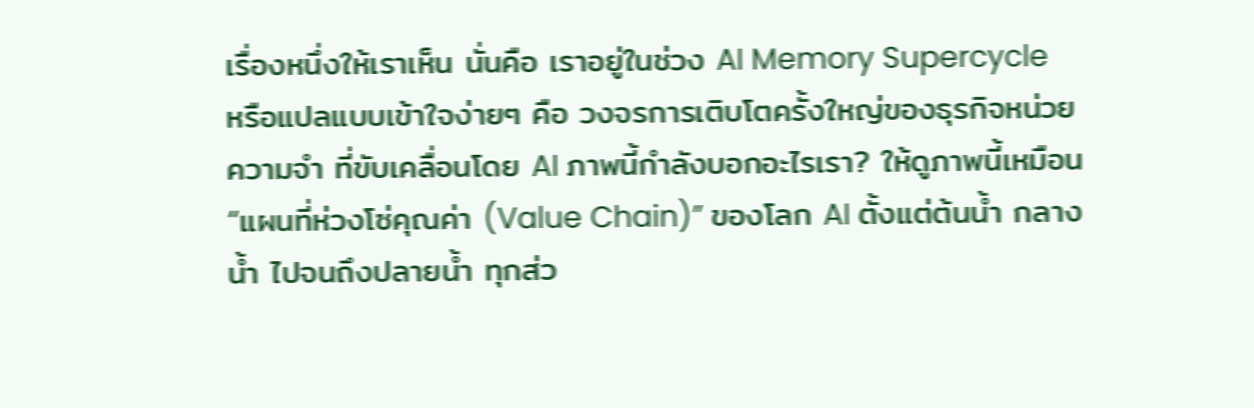เรื่องหนึ่งให้เราเห็น นั่นคือ เราอยู่ในช่วง AI Memory Supercycle  หรือแปลแบบเข้าใจง่ายๆ คือ วงจรการเติบโตครั้งใหญ่ของธุรกิจหน่วยความจำ ที่ขับเคลื่อนโดย AI ภาพนี้กำลังบอกอะไรเรา? ให้ดูภาพนี้เหมือน “แผนที่ห่วงโซ่คุณค่า (Value Chain)” ของโลก AI ตั้งแต่ต้นน้ำ กลางน้ำ ไปจนถึงปลายน้ำ ทุกส่ว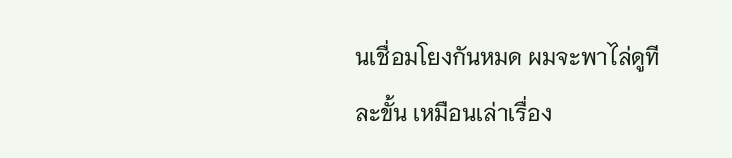นเชื่อมโยงกันหมด ผมจะพาไล่ดูทีละขั้น เหมือนเล่าเรื่อง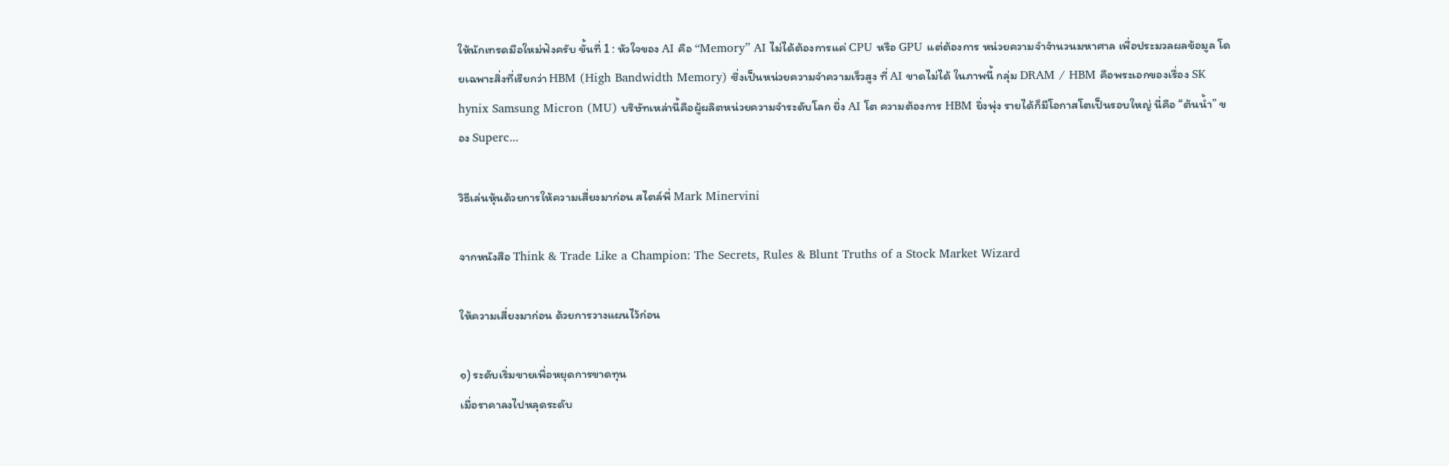ให้นักเทรดมือใหม่ฟังครับ ขั้นที่ 1 : หัวใจของ AI คือ “Memory” AI ไม่ได้ต้องการแค่ CPU หรือ GPU แต่ต้องการ หน่วยความจำจำนวนมหาศาล เพื่อประมวลผลข้อมูล โดยเฉพาะสิ่งที่เรียกว่า HBM (High Bandwidth Memory) ซึ่งเป็นหน่วยความจำความเร็วสูง ที่ AI ขาดไม่ได้ ในภาพนี้ กลุ่ม DRAM / HBM คือพระเอกของเรื่อง SK hynix Samsung Micron (MU) บริษัทเหล่านี้คือผู้ผลิตหน่วยความจำระดับโลก ยิ่ง AI โต ความต้องการ HBM ยิ่งพุ่ง รายได้ก็มีโอกาสโตเป็นรอบใหญ่ นี่คือ “ต้นน้ำ” ของ Superc...

วิธีเล่นหุ้นด้วยการให้ความเสี่ยงมาก่อน สไตล์พี่ Mark Minervini

จากหนังสือ Think & Trade Like a Champion: The Secrets, Rules & Blunt Truths of a Stock Market Wizard

ให้ความเสี่ยงมาก่อน ด้วยการวางแผนไว้ก่อน

๑) ระดับเริ่มขายเพื่อหยุดการขาดทุน
เมื่อราคาลงไปหลุดระดับ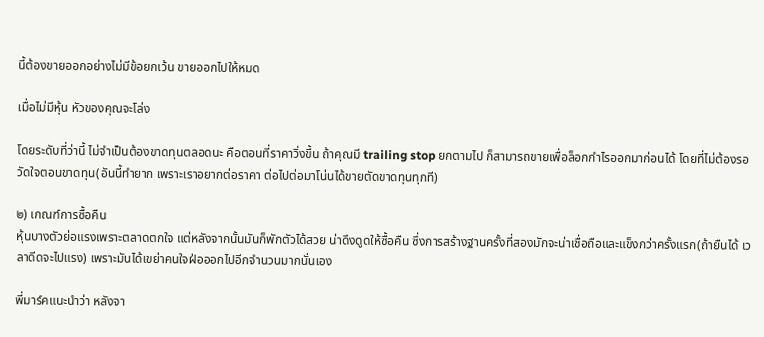นี้ต้องขายออกอย่างไม่มีข้อยกเว้น ขายออกไปให้หมด

เมื่อไม่มีหุ้น หัวของคุณจะโล่ง

โดยระดับที่ว่านี้ ไม่จำเป็นต้องขาดทุนตลอดนะ คือตอนที่ราคาวิ่งขึ้น ถ้าคุณมี trailing stop ยกตามไป ก็สามารถขายเพื่อล็อกกำไรออกมาก่อนได้ โดยที่ไม่ต้องรอวัดใจตอนขาดทุน(อันนี้ทำยาก เพราะเราอยากต่อราคา ต่อไปต่อมาโน่นได้ขายตัดขาดทุนทุกที)

๒) เกณฑ์การซื้อคืน
หุ้นบางตัวย่อแรงเพราะตลาดตกใจ แต่หลังจากนั้นมันก็พักตัวได้สวย น่าดึงดูดให้ซื้อคืน ซึ่งการสร้างฐานครั้งที่สองมักจะน่าเชื่อถือและแข็งกว่าครั้งแรก(ถ้ายืนได้ เวลาดีดจะไปแรง) เพราะมันได้เขย่าคนใจฝ่อออกไปอีกจำนวนมากนั่นเอง

พี่มาร์คแนะนำว่า หลังจา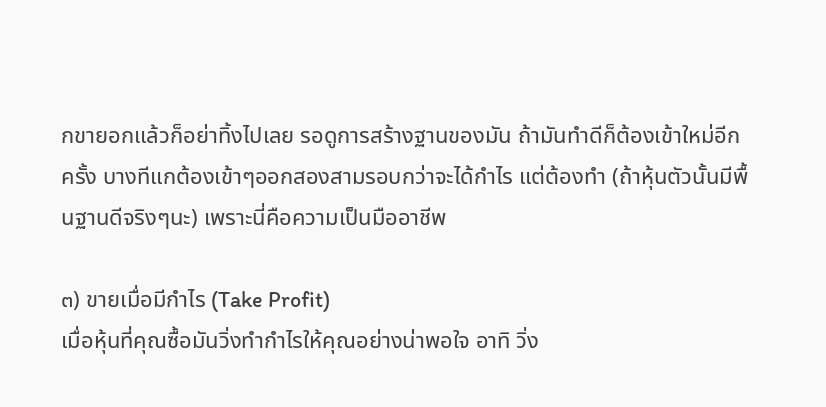กขายอกแล้วก็อย่าทิ้งไปเลย รอดูการสร้างฐานของมัน ถ้ามันทำดีก็ต้องเข้าใหม่อีกครั้ง บางทีแกต้องเข้าๆออกสองสามรอบกว่าจะได้กำไร แต่ต้องทำ (ถ้าหุ้นตัวนั้นมีพื้นฐานดีจริงๆนะ) เพราะนี่คือความเป็นมืออาชีพ

๓) ขายเมื่อมีกำไร (Take Profit)
เมื่อหุ้นที่คุณซื้อมันวิ่งทำกำไรให้คุณอย่างน่าพอใจ อาทิ วิ่ง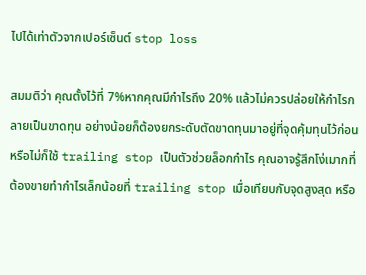ไปได้เท่าตัวจากเปอร์เซ็นต์ stop loss

สมมติว่า คุณตั้งไว้ที่ 7%หากคุณมีกำไรถึง 20% แล้วไม่ควรปล่อยให้กำไรกลายเป็นขาดทุน อย่างน้อยก็ต้องยกระดับตัดขาดทุนมาอยู่ที่จุดคุ้มทุนไว้ก่อน หรือไม่ก็ใช้ trailing stop เป็นตัวช่วยล็อกกำไร คุณอาจรู้สึกโง่เมากที่ต้องขายทำกำไรเล็กน้อยที่ trailing stop เมื่อเทียบกับจุดสูงสุด หรือ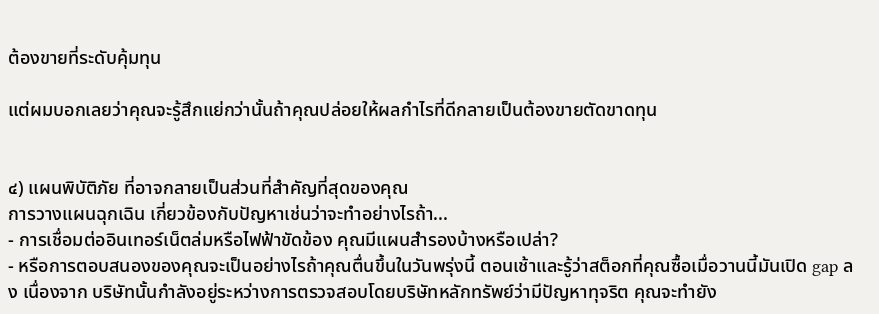ต้องขายที่ระดับคุ้มทุน

แต่ผมบอกเลยว่าคุณจะรู้สึกแย่กว่านั้นถ้าคุณปล่อยให้ผลกำไรที่ดีกลายเป็นต้องขายตัดขาดทุน


๔) แผนพิบัติภัย ที่อาจกลายเป็นส่วนที่สำคัญที่สุดของคุณ
การวางแผนฉุกเฉิน เกี่ยวข้องกับปัญหาเช่นว่าจะทำอย่างไรถ้า...
- การเชื่อมต่ออินเทอร์เน็ตล่มหรือไฟฟ้าขัดข้อง คุณมีแผนสำรองบ้างหรือเปล่า?
- หรือการตอบสนองของคุณจะเป็นอย่างไรถ้าคุณตื่นขึ้นในวันพรุ่งนี้ ตอนเช้าและรู้ว่าสต็อกที่คุณซื้อเมื่อวานนี้มันเปิด gap ลง เนื่องจาก บริษัทนั้นกำลังอยู่ระหว่างการตรวจสอบโดยบริษัทหลักทรัพย์ว่ามีปัญหาทุจริต คุณจะทำยัง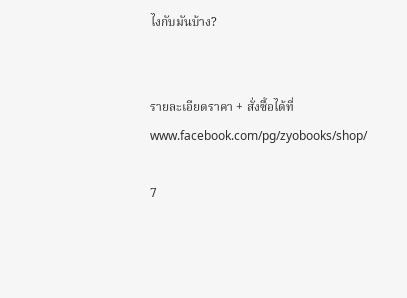ไงกับมันบ้าง?


รายละเอียดราคา + สั่งซื้อได้ที่ www.facebook.com/pg/zyobooks/shop/

7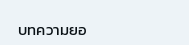บทความยอ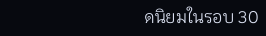ดนิยมในรอบ 30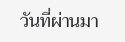วันที่ผ่านมา